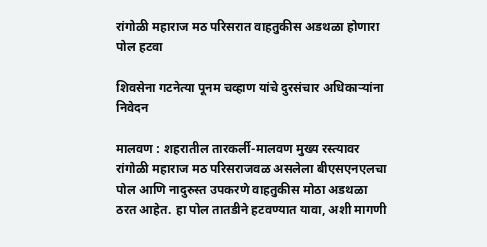रांगोळी महाराज मठ परिसरात वाहतुकीस अडथळा होणारा पोल हटवा

शिवसेना गटनेत्या पूनम चव्हाण यांचे दुरसंचार अधिकाऱ्यांना निवेदन

मालवण : शहरातील तारकर्ली-मालवण मुख्य रस्त्यावर रांगोळी महाराज मठ परिसराजवळ असलेला बीएसएनएलचा पोल आणि नादुरुस्त उपकरणे वाहतुकीस मोठा अडथळा ठरत आहेत. हा पोल तातडीने हटवण्यात यावा, अशी मागणी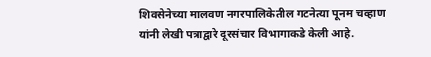शिवसेनेच्या मालवण नगरपालिकेतील गटनेत्या पूनम चव्हाण यांनी लेखी पत्राद्वारे दूरसंचार विभागाकडे केली आहे.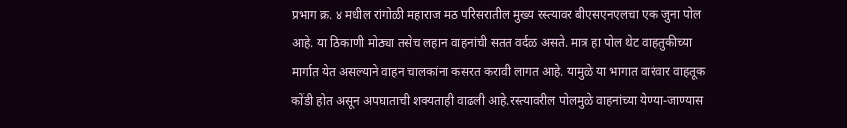प्रभाग क्र. ४ मधील रांगोळी महाराज मठ परिसरातील मुख्य रस्त्यावर बीएसएनएलचा एक जुना पोल आहे. या ठिकाणी मोठ्या तसेच लहान वाहनांची सतत वर्दळ असते. मात्र हा पोल थेट वाहतुकीच्या मार्गात येत असल्याने वाहन चालकांना कसरत करावी लागत आहे. यामुळे या भागात वारंवार वाहतूक कोंडी होत असून अपघाताची शक्यताही वाढली आहे.रस्त्यावरील पोलमुळे वाहनांच्या येण्या-जाण्यास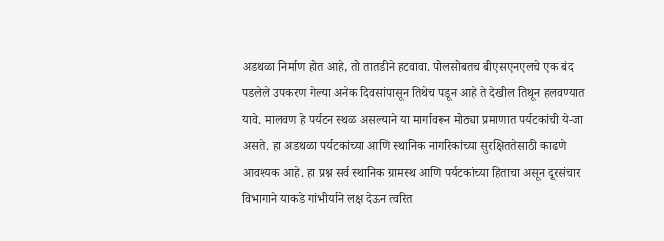अडथळा निर्माण होत आहे, तो तातडीने हटवावा. पोलसोबतच बीएसएनएलचे एक बंद पडलेले उपकरण गेल्या अनेक दिवसांपासून तिथेच पडून आहे ते देखील तिथून हलवण्यात यावे. मालवण हे पर्यटन स्थळ असल्याने या मार्गावरून मोठ्या प्रमाणात पर्यटकांची ये-जा असते. हा अडथळा पर्यटकांच्या आणि स्थानिक नागरिकांच्या सुरक्षिततेसाठी काढणे आवश्यक आहे. हा प्रश्न सर्व स्थानिक ग्रामस्थ आणि पर्यटकांच्या हिताचा असून दूरसंचार विभागाने याकडे गांभीर्याने लक्ष देऊन त्वरित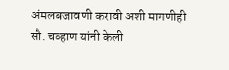अंमलबजावणी करावी अशी मागणीही सौ. चव्हाण यांनी केली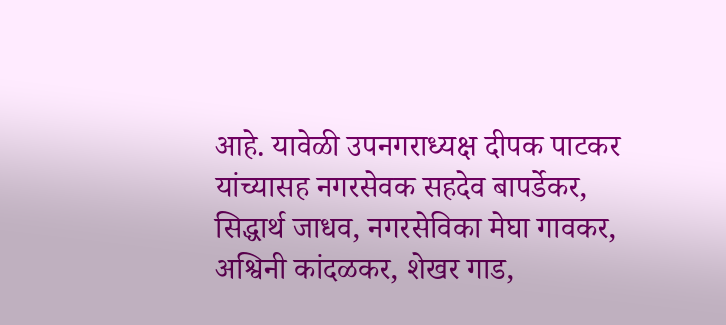आहे. यावेळी उपनगराध्यक्ष दीपक पाटकर यांच्यासह नगरसेवक सहदेव बापर्डेकर, सिद्धार्थ जाधव, नगरसेविका मेघा गावकर, अश्विनी कांदळकर, शेखर गाड,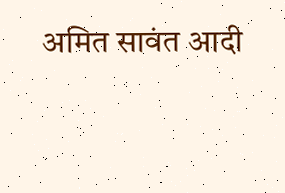अमित सावंत आदी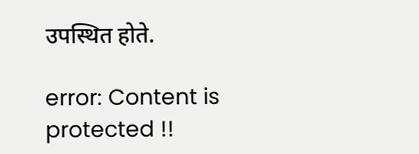उपस्थित होते.

error: Content is protected !!